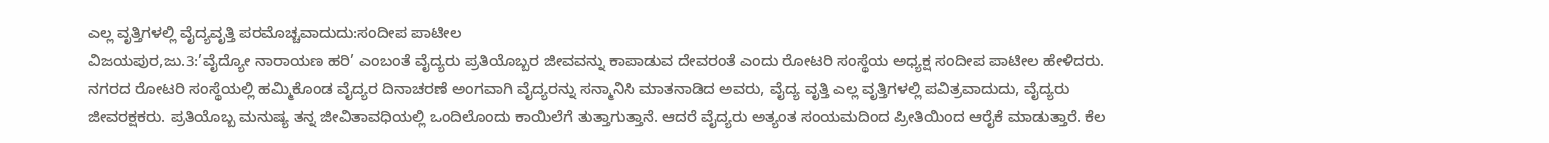ಎಲ್ಲ ವೃತ್ತಿಗಳಲ್ಲಿ ವೈದ್ಯವೃತ್ತಿ ಪರಮೊಚ್ಚವಾದುದು:ಸಂದೀಪ ಪಾಟೀಲ
ವಿಜಯಪುರ,ಜು.3:’ವೈದ್ಯೋ ನಾರಾಯಣ ಹರಿ’ ಎಂಬಂತೆ ವೈದ್ಯರು ಪ್ರತಿಯೊಬ್ಬರ ಜೀವವನ್ನು ಕಾಪಾಡುವ ದೇವರಂತೆ ಎಂದು ರೋಟರಿ ಸಂಸ್ಥೆಯ ಅಧ್ಯಕ್ಷ ಸಂದೀಪ ಪಾಟೀಲ ಹೇಳಿದರು.
ನಗರದ ರೋಟರಿ ಸಂಸ್ಥೆಯಲ್ಲಿ ಹಮ್ಮಿಕೊಂಡ ವೈದ್ಯರ ದಿನಾಚರಣೆ ಅಂಗವಾಗಿ ವೈದ್ಯರನ್ನು ಸನ್ಮಾನಿಸಿ ಮಾತನಾಡಿದ ಅವರು, ವೈದ್ಯ ವೃತ್ತಿ ಎಲ್ಲ ವೃತ್ತಿಗಳಲ್ಲಿ ಪವಿತ್ರವಾದುದು, ವೈದ್ಯರು ಜೀವರಕ್ಷಕರು. ಪ್ರತಿಯೊಬ್ಬ ಮನುಷ್ಯ ತನ್ನ ಜೀವಿತಾವಧಿಯಲ್ಲಿ ಒಂದಿಲೊಂದು ಕಾಯಿಲೆಗೆ ತುತ್ತಾಗುತ್ತಾನೆ. ಆದರೆ ವೈದ್ಯರು ಅತ್ಯಂತ ಸಂಯಮದಿಂದ ಪ್ರೀತಿಯಿಂದ ಆರೈಕೆ ಮಾಡುತ್ತಾರೆ. ಕೆಲ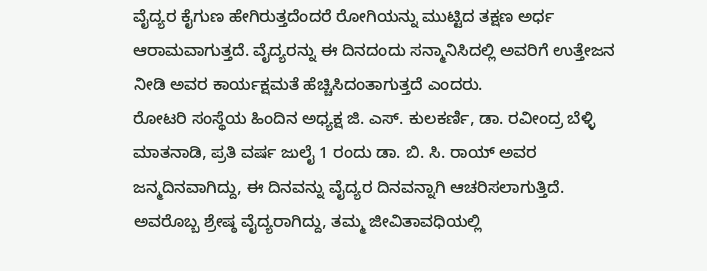ವೈದ್ಯರ ಕೈಗುಣ ಹೇಗಿರುತ್ತದೆಂದರೆ ರೋಗಿಯನ್ನು ಮುಟ್ಟಿದ ತಕ್ಷಣ ಅರ್ಧ ಆರಾಮವಾಗುತ್ತದೆ. ವೈದ್ಯರನ್ನು ಈ ದಿನದಂದು ಸನ್ಮಾನಿಸಿದಲ್ಲಿ ಅವರಿಗೆ ಉತ್ತೇಜನ ನೀಡಿ ಅವರ ಕಾರ್ಯಕ್ಷಮತೆ ಹೆಚ್ಚಿಸಿದಂತಾಗುತ್ತದೆ ಎಂದರು.
ರೋಟರಿ ಸಂಸ್ಥೆಯ ಹಿಂದಿನ ಅಧ್ಯಕ್ಷ ಜಿ. ಎಸ್. ಕುಲಕರ್ಣಿ, ಡಾ. ರವೀಂದ್ರ ಬೆಳ್ಳಿ ಮಾತನಾಡಿ, ಪ್ರತಿ ವರ್ಷ ಜುಲೈ 1 ರಂದು ಡಾ. ಬಿ. ಸಿ. ರಾಯ್ ಅವರ ಜನ್ಮದಿನವಾಗಿದ್ದು, ಈ ದಿನವನ್ನು ವೈದ್ಯರ ದಿನವನ್ನಾಗಿ ಆಚರಿಸಲಾಗುತ್ತಿದೆ. ಅವರೊಬ್ಬ ಶ್ರೇಷ್ಠ ವೈದ್ಯರಾಗಿದ್ದು, ತಮ್ಮ ಜೀವಿತಾವಧಿಯಲ್ಲಿ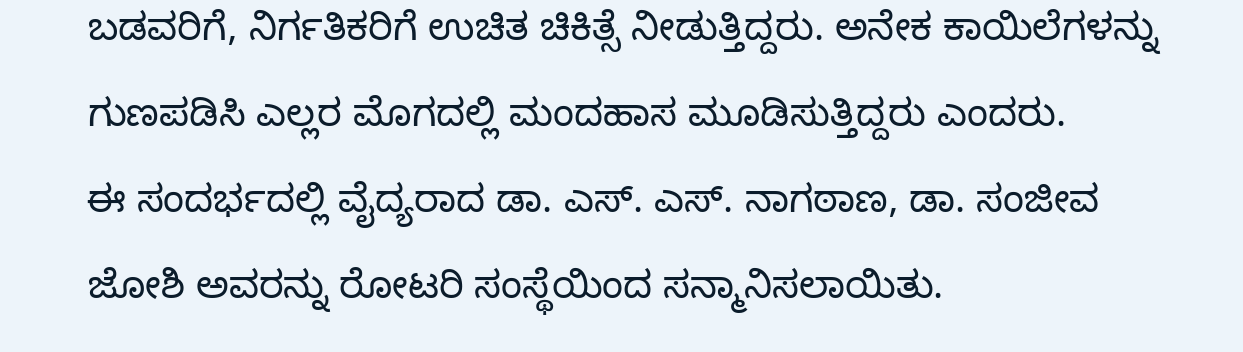ಬಡವರಿಗೆ, ನಿರ್ಗತಿಕರಿಗೆ ಉಚಿತ ಚಿಕಿತ್ಸೆ ನೀಡುತ್ತಿದ್ದರು. ಅನೇಕ ಕಾಯಿಲೆಗಳನ್ನು ಗುಣಪಡಿಸಿ ಎಲ್ಲರ ಮೊಗದಲ್ಲಿ ಮಂದಹಾಸ ಮೂಡಿಸುತ್ತಿದ್ದರು ಎಂದರು.
ಈ ಸಂದರ್ಭದಲ್ಲಿ ವೈದ್ಯರಾದ ಡಾ. ಎಸ್. ಎಸ್. ನಾಗಠಾಣ, ಡಾ. ಸಂಜೀವ ಜೋಶಿ ಅವರನ್ನು ರೋಟರಿ ಸಂಸ್ಥೆಯಿಂದ ಸನ್ಮಾನಿಸಲಾಯಿತು.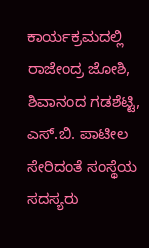ಕಾರ್ಯಕ್ರಮದಲ್ಲಿ ರಾಜೇಂದ್ರ ಜೋಶಿ, ಶಿವಾನಂದ ಗಡಶೆಟ್ಟಿ, ಎಸ್.ಬಿ. ಪಾಟೀಲ ಸೇರಿದಂತೆ ಸಂಸ್ಥೆಯ ಸದಸ್ಯರು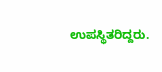ಉಪಸ್ಥಿತರಿದ್ದರು.